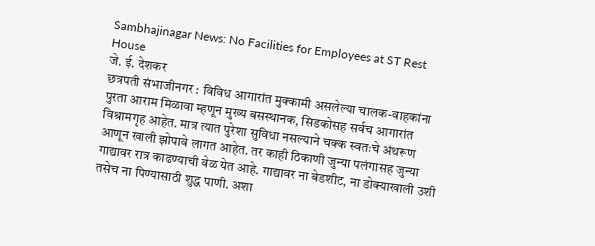Sambhajinagar News: No Facilities for Employees at ST Rest House
जे. ई. देशकर
छत्रपती संभाजीनगर : विविध आगारांत मुक्कामी असलेल्या चालक-वाहकांना पुरता आराम मिळावा म्हणून मुख्य बसस्थानक, सिडकोसह सर्वच आगारांत विश्रामगृह आहेत. मात्र त्यात पुरेशा सुविधा नसल्याने चक्क स्वतःचे अंथरूण आणून खाली झोपावे लागत आहेत. तर काही ठिकाणी जुन्या पलंगासह जुन्या गाद्यावर रात्र काढण्याची वेळ येत आहे. गाद्यावर ना बेडशीट, ना डोक्याखाली उशी तसेच ना पिण्यासाठी शुद्ध पाणी. अशा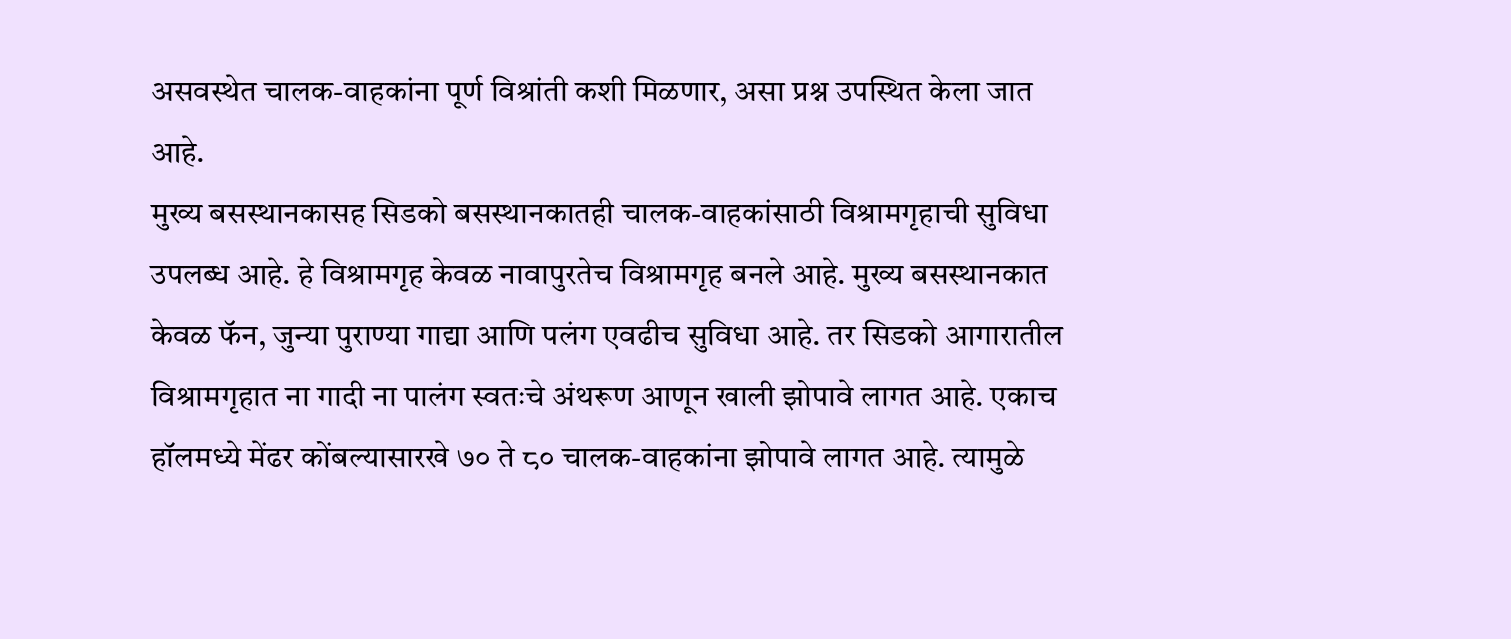असवस्थेत चालक-वाहकांना पूर्ण विश्रांती कशी मिळणार, असा प्रश्न उपस्थित केला जात आहे.
मुख्य बसस्थानकासह सिडको बसस्थानकातही चालक-वाहकांसाठी विश्रामगृहाची सुविधा उपलब्ध आहे. हे विश्रामगृह केवळ नावापुरतेच विश्रामगृह बनले आहे. मुख्य बसस्थानकात केवळ फॅन, जुन्या पुराण्या गाद्या आणि पलंग एवढीच सुविधा आहे. तर सिडको आगारातील विश्रामगृहात ना गादी ना पालंग स्वतःचे अंथरूण आणून खाली झोपावे लागत आहे. एकाच हॉलमध्ये मेंढर कोंबल्यासारखे ७० ते ८० चालक-वाहकांना झोपावे लागत आहे. त्यामुळे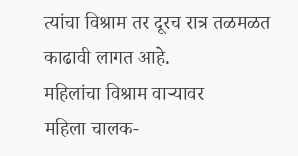त्यांचा विश्राम तर दूरच रात्र तळमळत काढावी लागत आहे.
महिलांचा विश्राम वाऱ्यावर
महिला चालक-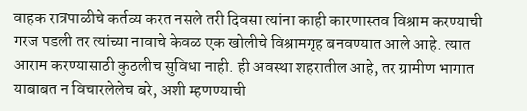वाहक रात्रपाळीचे कर्तव्य करत नसले तरी दिवसा त्यांना काही कारणास्तव विश्राम करण्याची गरज पडली तर त्यांच्या नावाचे केवळ एक खोलीचे विश्रामगृह बनवण्यात आले आहे. त्यात आराम करण्यासाठी कुठलीच सुविधा नाही. ही अवस्था शहरातील आहे, तर ग्रामीण भागात याबाबत न विचारलेलेच बरे, अशी म्हणण्याची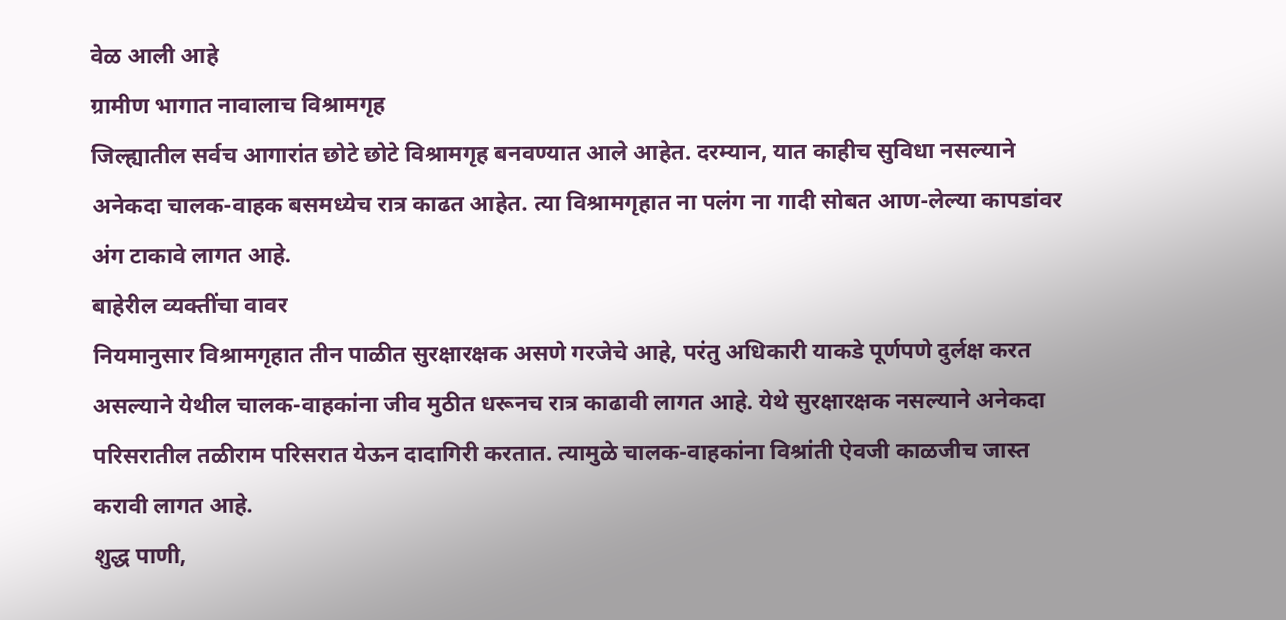वेळ आली आहे
ग्रामीण भागात नावालाच विश्रामगृह
जिल्ह्यातील सर्वच आगारांत छोटे छोटे विश्रामगृह बनवण्यात आले आहेत. दरम्यान, यात काहीच सुविधा नसल्याने अनेकदा चालक-वाहक बसमध्येच रात्र काढत आहेत. त्या विश्रामगृहात ना पलंग ना गादी सोबत आण-लेल्या कापडांवर अंग टाकावे लागत आहे.
बाहेरील व्यक्तींचा वावर
नियमानुसार विश्रामगृहात तीन पाळीत सुरक्षारक्षक असणे गरजेचे आहे, परंतु अधिकारी याकडे पूर्णपणे दुर्लक्ष करत असल्याने येथील चालक-वाहकांना जीव मुठीत धरूनच रात्र काढावी लागत आहे. येथे सुरक्षारक्षक नसल्याने अनेकदा परिसरातील तळीराम परिसरात येऊन दादागिरी करतात. त्यामुळे चालक-वाहकांना विश्रांती ऐवजी काळजीच जास्त करावी लागत आहे.
शुद्ध पाणी,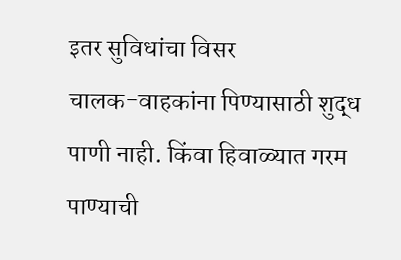इतर सुविधांचा विसर
चालक-वाहकांना पिण्यासाठी शुद्ध पाणी नाही. किंवा हिवाळ्यात गरम पाण्याची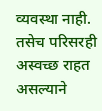व्यवस्था नाही. तसेच परिसरही अस्वच्छ राहत असल्याने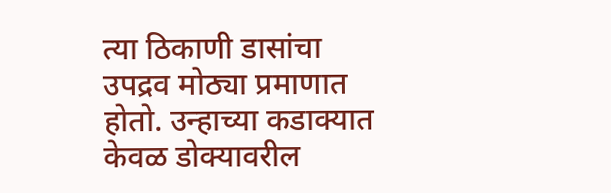त्या ठिकाणी डासांचा उपद्रव मोठ्या प्रमाणात होतो. उन्हाच्या कडाक्यात केवळ डोक्यावरील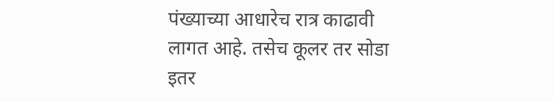पंख्याच्या आधारेच रात्र काढावी लागत आहे. तसेच कूलर तर सोडा इतर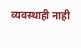व्यवस्थाही नाही